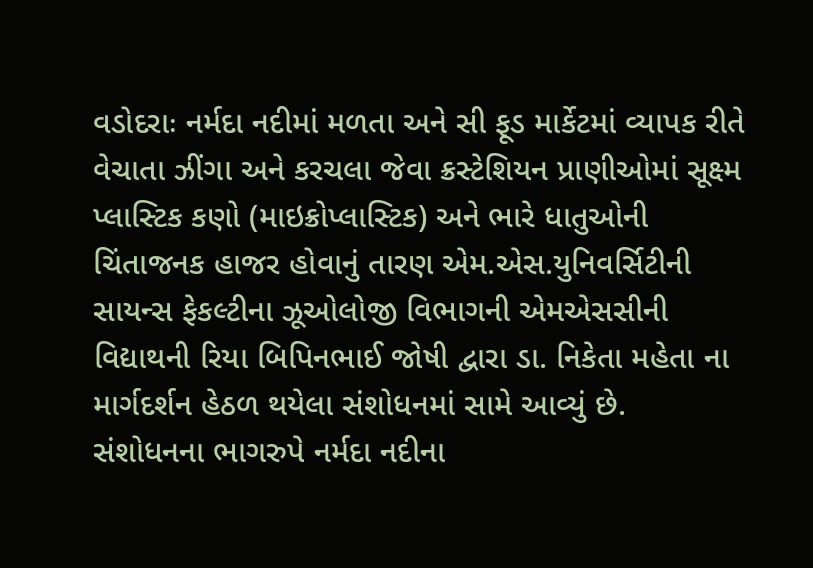વડોદરાઃ નર્મદા નદીમાં મળતા અને સી ફૂડ માર્કેટમાં વ્યાપક રીતે વેચાતા ઝીંગા અને કરચલા જેવા ક્રસ્ટેશિયન પ્રાણીઓમાં સૂક્ષ્મ પ્લાસ્ટિક કણો (માઇક્રોપ્લાસ્ટિક) અને ભારે ધાતુઓની ચિંતાજનક હાજર હોવાનું તારણ એમ.એસ.યુનિવર્સિટીની સાયન્સ ફેકલ્ટીના ઝૂઓલોજી વિભાગની એમએસસીની વિદ્યાથની રિયા બિપિનભાઈ જોષી દ્વારા ડા. નિકેતા મહેતા ના માર્ગદર્શન હેઠળ થયેલા સંશોધનમાં સામે આવ્યું છે.
સંશોધનના ભાગરુપે નર્મદા નદીના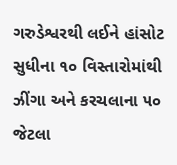ગરુડેશ્વરથી લઈને હાંસોટ સુધીના ૧૦ વિસ્તારોમાંથી ઝીંગા અને કરચલાના ૫૦ જેટલા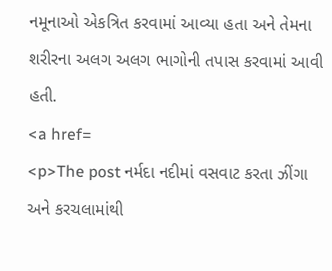નમૂનાઓ એકત્રિત કરવામાં આવ્યા હતા અને તેમના શરીરના અલગ અલગ ભાગોની તપાસ કરવામાં આવી હતી.
<a href=
<p>The post નર્મદા નદીમાં વસવાટ કરતા ઝીંગા અને કરચલામાંથી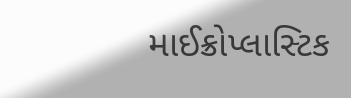માઈક્રોપ્લાસ્ટિક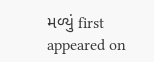મળ્યું first appeared on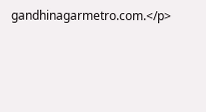gandhinagarmetro.com.</p>